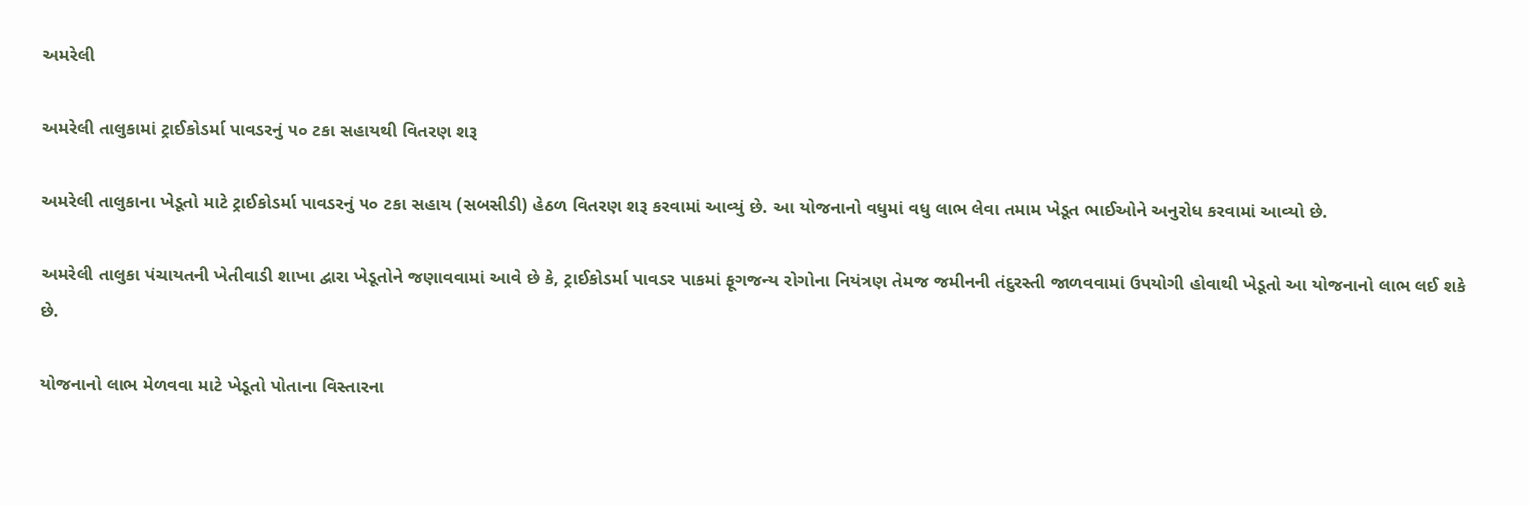અમરેલી

અમરેલી તાલુકામાં ટ્રાઈકોડર્મા પાવડરનું ૫૦ ટકા સહાયથી વિતરણ શરૂ

અમરેલી તાલુકાના ખેડૂતો માટે ટ્રાઈકોડર્મા પાવડરનું ૫૦ ટકા સહાય (સબસીડી) હેઠળ વિતરણ શરૂ કરવામાં આવ્યું છે. આ યોજનાનો વધુમાં વધુ લાભ લેવા તમામ ખેડૂત ભાઈઓને અનુરોધ કરવામાં આવ્યો છે.

અમરેલી તાલુકા પંચાયતની ખેતીવાડી શાખા દ્વારા ખેડૂતોને જણાવવામાં આવે છે કે, ટ્રાઈકોડર્મા પાવડર પાકમાં ફૂગજન્ય રોગોના નિયંત્રણ તેમજ જમીનની તંદુરસ્તી જાળવવામાં ઉપયોગી હોવાથી ખેડૂતો આ યોજનાનો લાભ લઈ શકે છે.

યોજનાનો લાભ મેળવવા માટે ખેડૂતો પોતાના વિસ્તારના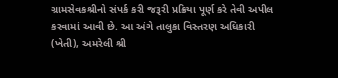ગ્રામસેવકશ્રીનો સંપર્ક કરી જરૂરી પ્રક્રિયા પૂર્ણ કરે તેવી અપીલ કરવામાં આવી છે. આ અંગે તાલુકા વિસ્તરણ અધિકારી (ખેતી), અમરેલી શ્રી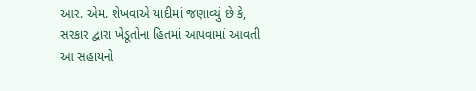આર. એમ. શેખવાએ યાદીમાં જણાવ્યું છે કે, સરકાર દ્વારા ખેડૂતોના હિતમાં આપવામાં આવતી આ સહાયનો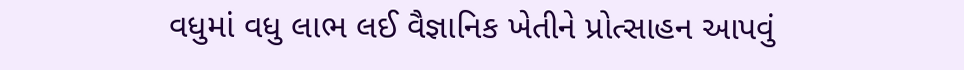વધુમાં વધુ લાભ લઈ વૈજ્ઞાનિક ખેતીને પ્રોત્સાહન આપવું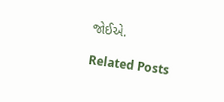જોઈએ.

Related Posts